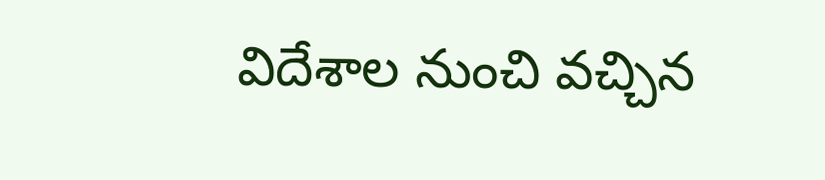విదేశాల నుంచి వచ్చిన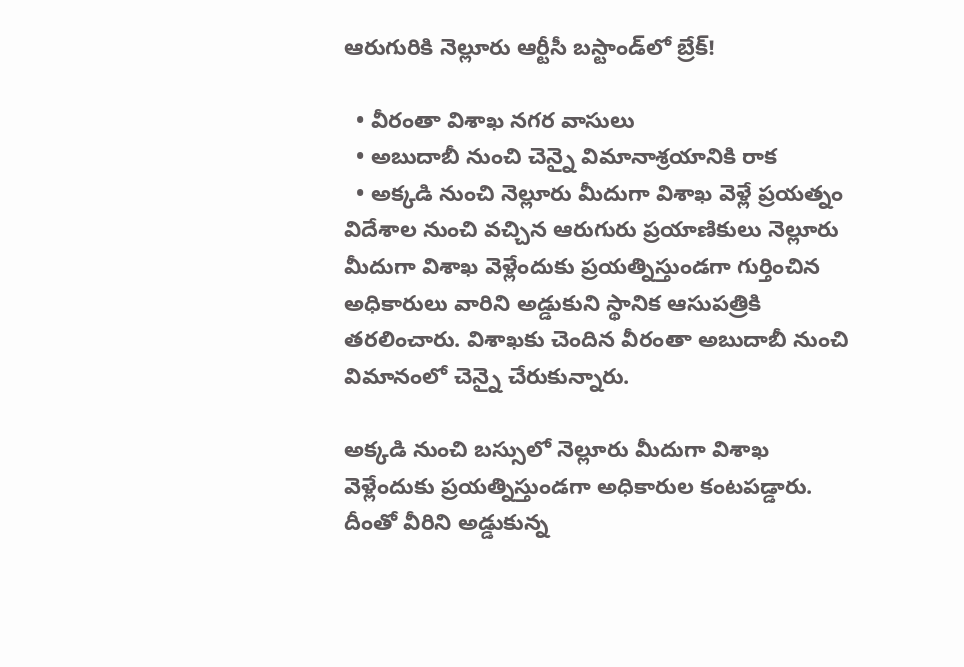ఆరుగురికి నెల్లూరు ఆర్టీసీ బస్టాండ్‌లో బ్రేక్‌!

  • వీరంతా విశాఖ నగర వాసులు
  • అబుదాబీ నుంచి చెన్నై విమానాశ్రయానికి రాక
  • అక్కడి నుంచి నెల్లూరు మీదుగా విశాఖ వెళ్లే ప్రయత్నం
విదేశాల నుంచి వచ్చిన ఆరుగురు ప్రయాణికులు నెల్లూరు మీదుగా విశాఖ వెళ్లేందుకు ప్రయత్నిస్తుండగా గుర్తించిన అధికారులు వారిని అడ్డుకుని స్థానిక ఆసుపత్రికి తరలించారు. విశాఖకు చెందిన వీరంతా అబుదాబీ నుంచి విమానంలో చెన్నై చేరుకున్నారు.

అక్కడి నుంచి బస్సులో నెల్లూరు మీదుగా విశాఖ వెళ్లేందుకు ప్రయత్నిస్తుండగా అధికారుల కంటపడ్డారు. దీంతో వీరిని అడ్డుకున్న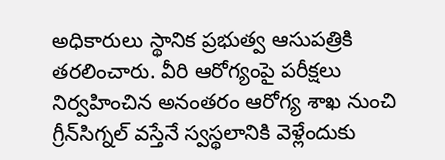అధికారులు స్థానిక ప్రభుత్వ ఆసుపత్రికి తరలించారు. వీరి ఆరోగ్యంపై పరీక్షలు నిర్వహించిన అనంతరం ఆరోగ్య శాఖ నుంచి గ్రీన్‌సిగ్నల్‌ వస్తేనే స్వస్థలానికి వెళ్లేందుకు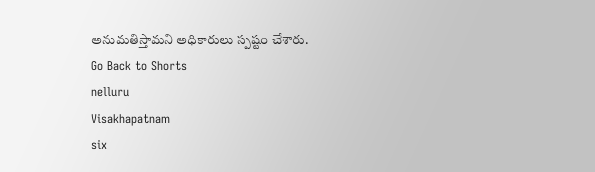అనుమతిస్తామని అధికారులు స్పష్టం చేశారు.
Go Back to Shorts
nelluru
Visakhapatnam
six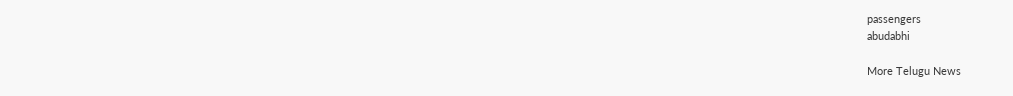passengers
abudabhi

More Telugu News